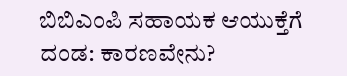ಬಿಬಿಎಂಪಿ ಸಹಾಯಕ ಆಯುಕ್ತೆಗೆ ದಂಡ: ಕಾರಣವೇನು?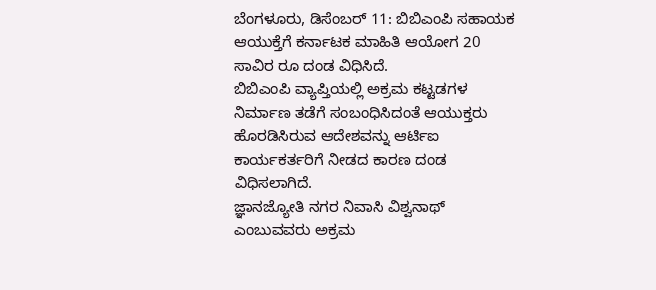ಬೆಂಗಳೂರು, ಡಿಸೆಂಬರ್ 11: ಬಿಬಿಎಂಪಿ ಸಹಾಯಕ ಆಯುಕ್ತೆಗೆ ಕರ್ನಾಟಕ ಮಾಹಿತಿ ಆಯೋಗ 20 ಸಾವಿರ ರೂ ದಂಡ ವಿಧಿಸಿದೆ.
ಬಿಬಿಎಂಪಿ ವ್ಯಾಪ್ತಿಯಲ್ಲಿ ಅಕ್ರಮ ಕಟ್ಟಡಗಳ ನಿರ್ಮಾಣ ತಡೆಗೆ ಸಂಬಂಧಿಸಿದಂತೆ ಆಯುಕ್ತರು ಹೊರಡಿಸಿರುವ ಆದೇಶವನ್ನು ಆರ್ಟಿಐ ಕಾರ್ಯಕರ್ತರಿಗೆ ನೀಡದ ಕಾರಣ ದಂಡ ವಿಧಿಸಲಾಗಿದೆ.
ಜ್ಞಾನಜ್ಯೋತಿ ನಗರ ನಿವಾಸಿ ವಿಶ್ವನಾಥ್ ಎಂಬುವವರು ಅಕ್ರಮ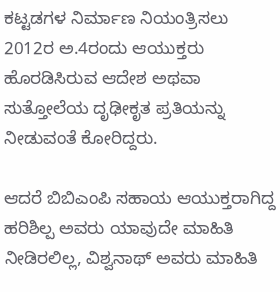ಕಟ್ಟಡಗಳ ನಿರ್ಮಾಣ ನಿಯಂತ್ರಿಸಲು 2012ರ ಅ.4ರಂದು ಆಯುಕ್ತರು ಹೊರಡಿಸಿರುವ ಆದೇಶ ಅಥವಾ ಸುತ್ತೋಲೆಯ ದೃಢೀಕೃತ ಪ್ರತಿಯನ್ನು ನೀಡುವಂತೆ ಕೋರಿದ್ದರು.

ಆದರೆ ಬಿಬಿಎಂಪಿ ಸಹಾಯ ಆಯುಕ್ತರಾಗಿದ್ದ ಹರಿಶಿಲ್ಪ ಅವರು ಯಾವುದೇ ಮಾಹಿತಿ ನೀಡಿರಲಿಲ್ಲ, ವಿಶ್ವನಾಥ್ ಅವರು ಮಾಹಿತಿ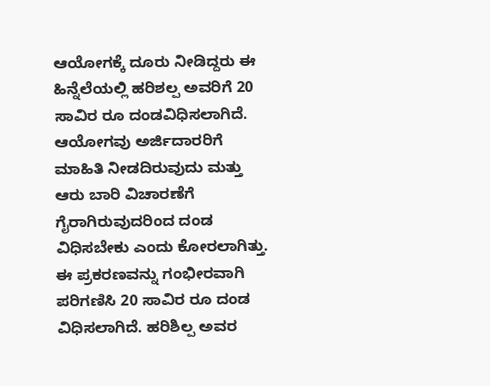ಆಯೋಗಕ್ಕೆ ದೂರು ನೀಡಿದ್ದರು ಈ ಹಿನ್ನೆಲೆಯಲ್ಲಿ ಹರಿಶಲ್ಪ ಅವರಿಗೆ 20 ಸಾವಿರ ರೂ ದಂಡವಿಧಿಸಲಾಗಿದೆ. ಆಯೋಗವು ಅರ್ಜಿದಾರರಿಗೆ ಮಾಹಿತಿ ನೀಡದಿರುವುದು ಮತ್ತು ಆರು ಬಾರಿ ವಿಚಾರಣೆಗೆ ಗೈರಾಗಿರುವುದರಿಂದ ದಂಡ ವಿಧಿಸಬೇಕು ಎಂದು ಕೋರಲಾಗಿತ್ತು.
ಈ ಪ್ರಕರಣವನ್ನು ಗಂಭೀರವಾಗಿ ಪರಿಗಣಿಸಿ 20 ಸಾವಿರ ರೂ ದಂಡ ವಿಧಿಸಲಾಗಿದೆ. ಹರಿಶಿಲ್ಪ ಅವರ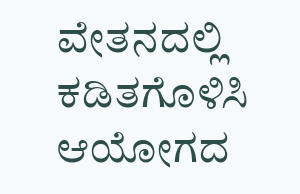ವೇತನದಲ್ಲಿ ಕಡಿತಗೊಳಿಸಿ ಆಯೋಗದ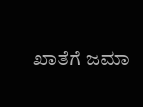ಖಾತೆಗೆ ಜಮಾ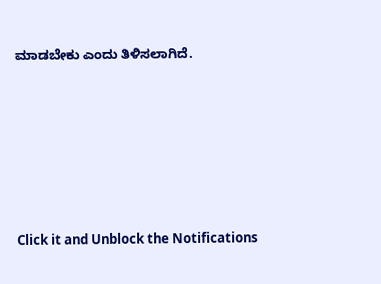ಮಾಡಬೇಕು ಎಂದು ತಿಳಿಸಲಾಗಿದೆ.












Click it and Unblock the Notifications